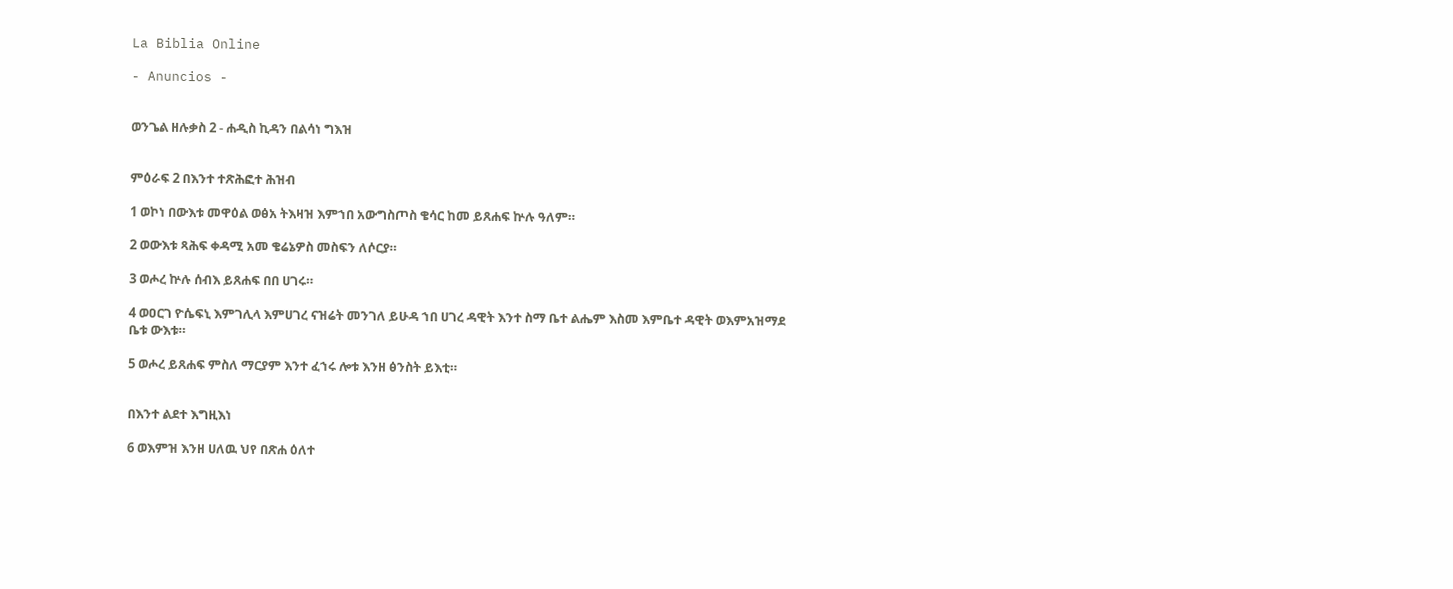La Biblia Online

- Anuncios -


ወንጌል ዘሉቃስ 2 - ሐዲስ ኪዳን በልሳነ ግእዝ


ምዕራፍ 2 በእንተ ተጽሕፎተ ሕዝብ

1 ወኮነ በውእቱ መዋዕል ወፅአ ትእዛዝ እምኀበ አውግስጦስ ቄሳር ከመ ይጸሐፍ ኵሉ ዓለም።

2 ወውእቱ ጻሕፍ ቀዳሚ አመ ቄሬኔዎስ መስፍን ለሶርያ።

3 ወሖረ ኵሉ ሰብእ ይጸሐፍ በበ ሀገሩ።

4 ወዐርገ ዮሴፍኒ እምገሊላ እምሀገረ ናዝሬት መንገለ ይሁዳ ኀበ ሀገረ ዳዊት እንተ ስማ ቤተ ልሔም እስመ እምቤተ ዳዊት ወእምአዝማደ ቤቱ ውእቱ።

5 ወሖረ ይጸሐፍ ምስለ ማርያም እንተ ፈኀሩ ሎቱ እንዘ ፅንስት ይእቲ።


በእንተ ልደተ እግዚእነ

6 ወእምዝ እንዘ ሀለዉ ህየ በጽሐ ዕለተ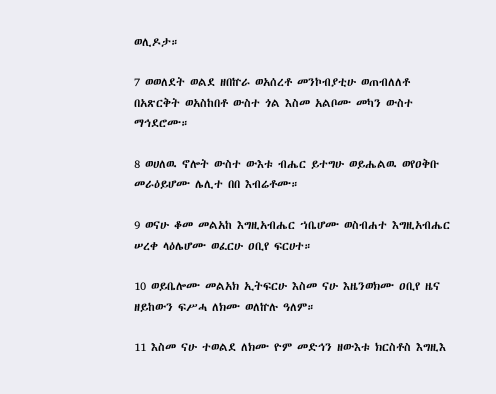ወሊዶታ።

7 ወወለደት ወልደ ዘበኵራ ወአሰረቶ መንኮብያቲሁ ወጠብለለቶ በአጽርቅት ወአስከበቶ ውስተ ጎል እስመ አልቦሙ መካን ውስተ ማኅደሮሙ።

8 ወሀለዉ ኖሎት ውስተ ውእቱ ብሔር ይተግሁ ወይሔልዉ ወየዐቅቡ መራዕይሆሙ ሌሊተ በበ እብሬቶሙ።

9 ወናሁ ቆመ መልአከ እግዚአብሔር ኀቤሆሙ ወስብሐተ እግዚአብሔር ሠረቀ ላዕሌሆሙ ወፈርሁ ዐቢየ ፍርሀተ።

10 ወይቤሎሙ መልአክ ኢትፍርሁ እስመ ናሁ እዜንወክሙ ዐቢየ ዜና ዘይከውን ፍሥሓ ለክሙ ወለኵሉ ዓለም።

11 እስመ ናሁ ተወልደ ለክሙ ዮም መድኅን ዘውእቱ ክርስቶስ እግዚእ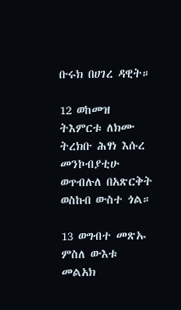ቡሩክ በሀገረ ዳዊት።

12 ወከመዝ ትእምርቱ ለክሙ ትረክቡ ሕፃነ እሱረ መንኮብያቲሁ ወጥብሉለ በአጽርቅት ወስኩበ ውስተ ጎል።

13 ወግብተ መጽኡ ምስለ ውእቱ መልአክ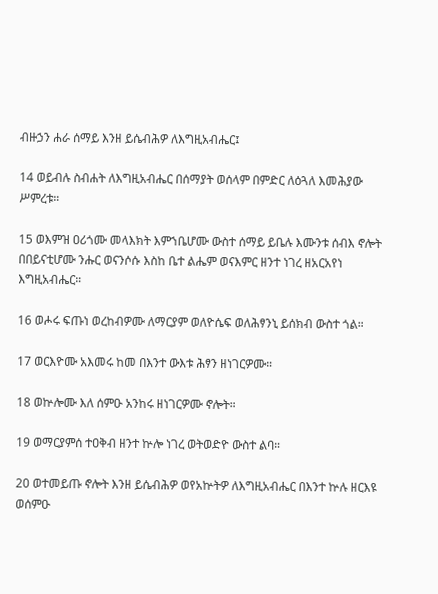ብዙኃን ሐራ ሰማይ እንዘ ይሴብሕዎ ለእግዚአብሔር፤

14 ወይብሉ ስብሐት ለእግዚአብሔር በሰማያት ወሰላም በምድር ለዕጓለ እመሕያው ሥምረቱ።

15 ወእምዝ ዐሪጎሙ መላእክት እምኀቤሆሙ ውስተ ሰማይ ይቤሉ እሙንቱ ሰብእ ኖሎት በበይናቲሆሙ ንሑር ወናንሶሱ እስከ ቤተ ልሔም ወናእምር ዘንተ ነገረ ዘአርአየነ እግዚአብሔር።

16 ወሖሩ ፍጡነ ወረከብዎሙ ለማርያም ወለዮሴፍ ወለሕፃንኒ ይሰክብ ውስተ ጎል።

17 ወርእዮሙ አእመሩ ከመ በእንተ ውእቱ ሕፃን ዘነገርዎሙ።

18 ወኵሎሙ እለ ሰምዑ አንከሩ ዘነገርዎሙ ኖሎት።

19 ወማርያምሰ ተዐቅብ ዘንተ ኵሎ ነገረ ወትወድዮ ውስተ ልባ።

20 ወተመይጡ ኖሎት እንዘ ይሴብሕዎ ወየአኵትዎ ለእግዚአብሔር በእንተ ኵሉ ዘርእዩ ወሰምዑ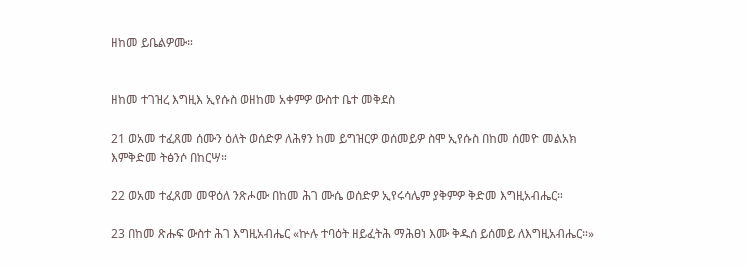ዘከመ ይቤልዎሙ።


ዘከመ ተገዝረ እግዚእ ኢየሱስ ወዘከመ አቀምዎ ውስተ ቤተ መቅደስ

21 ወአመ ተፈጸመ ሰሙን ዕለት ወሰድዎ ለሕፃን ከመ ይግዝርዎ ወሰመይዎ ስሞ ኢየሱስ በከመ ሰመዮ መልአክ እምቅድመ ትፅንሶ በከርሣ።

22 ወአመ ተፈጸመ መዋዕለ ንጽሖሙ በከመ ሕገ ሙሴ ወሰድዎ ኢየሩሳሌም ያቅምዎ ቅድመ እግዚአብሔር።

23 በከመ ጽሑፍ ውስተ ሕገ እግዚአብሔር «ኵሉ ተባዕት ዘይፈትሕ ማሕፀነ እሙ ቅዱሰ ይሰመይ ለእግዚአብሔር።»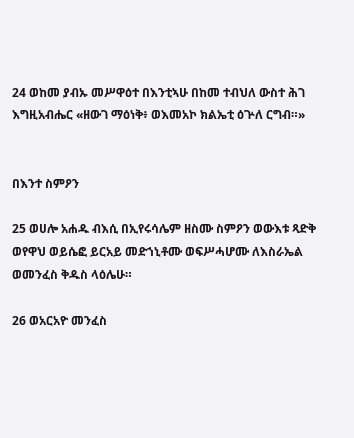24 ወከመ ያብኡ መሥዋዕተ በእንቲኣሁ በከመ ተብህለ ውስተ ሕገ እግዚአብሔር «ዘውገ ማዕነቅ፥ ወእመአኮ ክልኤቲ ዕጕለ ርግብ።»


በእንተ ስምዖን

25 ወሀሎ አሐዱ ብእሲ በኢየሩሳሌም ዘስሙ ስምዖን ወውእቱ ጻድቅ ወየዋህ ወይሴፎ ይርአይ መድኀኒቶሙ ወፍሥሓሆሙ ለእስራኤል ወመንፈስ ቅዱስ ላዕሌሁ።

26 ወአርአዮ መንፈስ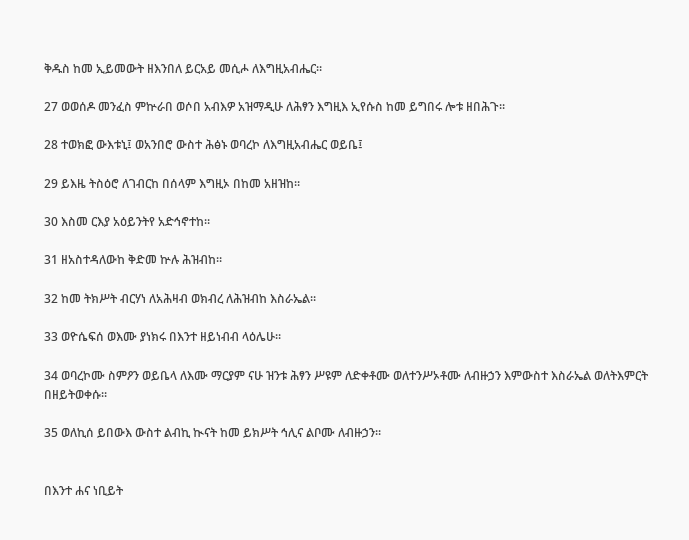ቅዱስ ከመ ኢይመውት ዘእንበለ ይርአይ መሲሖ ለእግዚአብሔር።

27 ወወሰዶ መንፈስ ምኵራበ ወሶበ አብእዎ አዝማዲሁ ለሕፃን እግዚእ ኢየሱስ ከመ ይግበሩ ሎቱ ዘበሕጉ።

28 ተወክፎ ውእቱኒ፤ ወአንበሮ ውስተ ሕፅኑ ወባረኮ ለእግዚአብሔር ወይቤ፤

29 ይእዜ ትስዕሮ ለገብርከ በሰላም እግዚኦ በከመ አዘዝከ።

30 እስመ ርእያ አዕይንትየ አድኅኖተከ።

31 ዘአስተዳለውከ ቅድመ ኵሉ ሕዝብከ።

32 ከመ ትክሥት ብርሃነ ለአሕዛብ ወክብረ ለሕዝብከ እስራኤል።

33 ወዮሴፍሰ ወእሙ ያነክሩ በእንተ ዘይነብብ ላዕሌሁ።

34 ወባረኮሙ ስምዖን ወይቤላ ለእሙ ማርያም ናሁ ዝንቱ ሕፃን ሥዩም ለድቀቶሙ ወለተንሥኦቶሙ ለብዙኃን እምውስተ እስራኤል ወለትእምርት በዘይትወቀሱ።

35 ወለኪሰ ይበውእ ውስተ ልብኪ ኲናት ከመ ይክሥት ኅሊና ልቦሙ ለብዙኃን።


በእንተ ሐና ነቢይት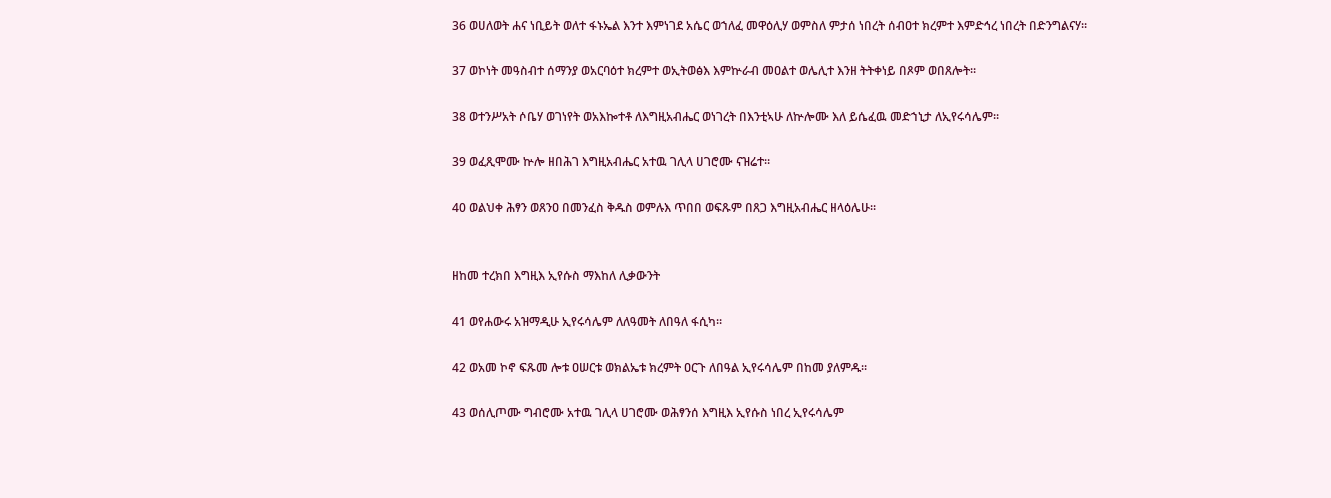36 ወሀለወት ሐና ነቢይት ወለተ ፋኑኤል እንተ እምነገደ አሴር ወኀለፈ መዋዕሊሃ ወምስለ ምታሰ ነበረት ሰብዐተ ክረምተ እምድኅረ ነበረት በድንግልናሃ።

37 ወኮነት መዓስብተ ሰማንያ ወአርባዕተ ክረምተ ወኢትወፅእ እምኵራብ መዐልተ ወሌሊተ እንዘ ትትቀነይ በጾም ወበጸሎት።

38 ወተንሥአት ሶቤሃ ወገነየት ወአእኰተቶ ለእግዚአብሔር ወነገረት በእንቲኣሁ ለኵሎሙ እለ ይሴፈዉ መድኀኒታ ለኢየሩሳሌም።

39 ወፈጺሞሙ ኵሎ ዘበሕገ እግዚአብሔር አተዉ ገሊላ ሀገሮሙ ናዝሬተ።

40 ወልህቀ ሕፃን ወጸንዐ በመንፈስ ቅዱስ ወምሉእ ጥበበ ወፍጹም በጸጋ እግዚአብሔር ዘላዕሌሁ።


ዘከመ ተረክበ እግዚእ ኢየሱስ ማእከለ ሊቃውንት

41 ወየሐውሩ አዝማዲሁ ኢየሩሳሌም ለለዓመት ለበዓለ ፋሲካ።

42 ወአመ ኮኖ ፍጹመ ሎቱ ዐሠርቱ ወክልኤቱ ክረምት ዐርጉ ለበዓል ኢየሩሳሌም በከመ ያለምዱ።

43 ወሰሊጦሙ ግብሮሙ አተዉ ገሊላ ሀገሮሙ ወሕፃንሰ እግዚእ ኢየሱስ ነበረ ኢየሩሳሌም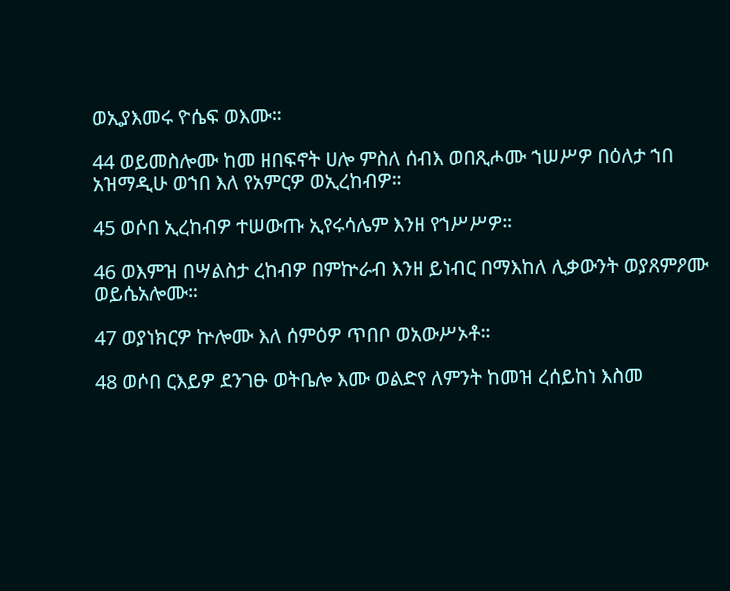ወኢያእመሩ ዮሴፍ ወእሙ።

44 ወይመስሎሙ ከመ ዘበፍኖት ሀሎ ምስለ ሰብእ ወበጺሖሙ ኀሠሥዎ በዕለታ ኀበ አዝማዲሁ ወኀበ እለ የአምርዎ ወኢረከብዎ።

45 ወሶበ ኢረከብዎ ተሠውጡ ኢየሩሳሌም እንዘ የኀሥሥዎ።

46 ወእምዝ በሣልስታ ረከብዎ በምኵራብ እንዘ ይነብር በማእከለ ሊቃውንት ወያጸምዖሙ ወይሴአሎሙ።

47 ወያነክርዎ ኵሎሙ እለ ሰምዕዎ ጥበቦ ወአውሥኦቶ።

48 ወሶበ ርእይዎ ደንገፁ ወትቤሎ እሙ ወልድየ ለምንት ከመዝ ረሰይከነ እስመ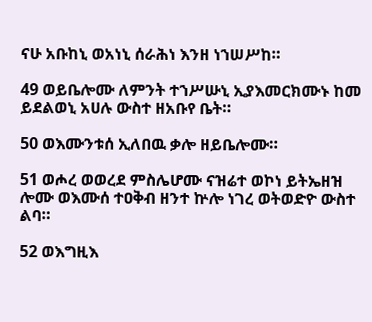ናሁ አቡከኒ ወአነኒ ሰራሕነ እንዘ ነኀሠሥከ።

49 ወይቤሎሙ ለምንት ተኀሥሡኒ ኢያእመርክሙኑ ከመ ይደልወኒ አሀሉ ውስተ ዘአቡየ ቤት።

50 ወእሙንቱሰ ኢለበዉ ቃሎ ዘይቤሎሙ።

51 ወሖረ ወወረደ ምስሌሆሙ ናዝሬተ ወኮነ ይትኤዘዝ ሎሙ ወእሙሰ ተዐቅብ ዘንተ ኵሎ ነገረ ወትወድዮ ውስተ ልባ።

52 ወእግዚእ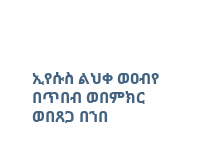ኢየሱስ ልህቀ ወዐብየ በጥበብ ወበምክር ወበጸጋ በኀበ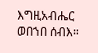እግዚአብሔር ወበኀበ ሰብእ።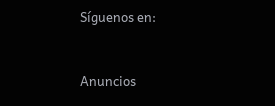Síguenos en:



Anuncios